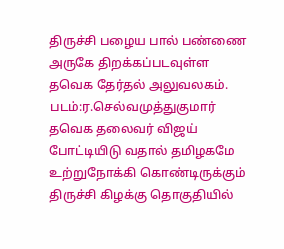திருச்சி பழைய பால் பண்ணை அருகே திறக்கப்படவுள்ள தவெக தேர்தல் அலுவலகம்.
படம்:ர.செல்வமுத்துகுமார்
தவெக தலைவர் விஜய் போட்டியிடு வதால் தமிழகமே உற்றுநோக்கி கொண்டிருக்கும் திருச்சி கிழக்கு தொகுதியில்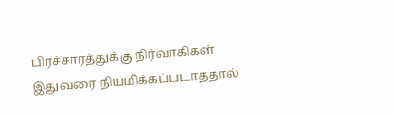பிரச்சாரத்துக்கு நிர்வாகிகள் இதுவரை நியமிக்கப்படாததால்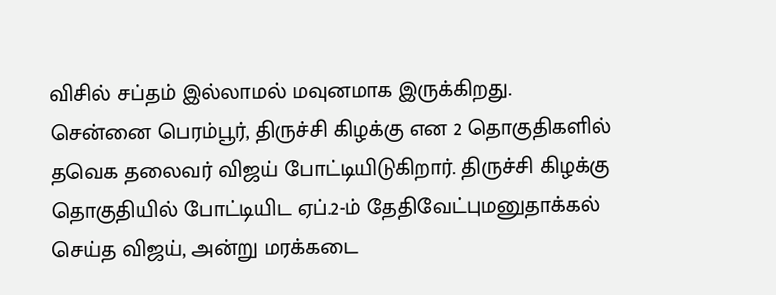விசில் சப்தம் இல்லாமல் மவுனமாக இருக்கிறது.
சென்னை பெரம்பூர், திருச்சி கிழக்கு என 2 தொகுதிகளில் தவெக தலைவர் விஜய் போட்டியிடுகிறார். திருச்சி கிழக்கு தொகுதியில் போட்டியிட ஏப்.2-ம் தேதிவேட்புமனுதாக்கல் செய்த விஜய், அன்று மரக்கடை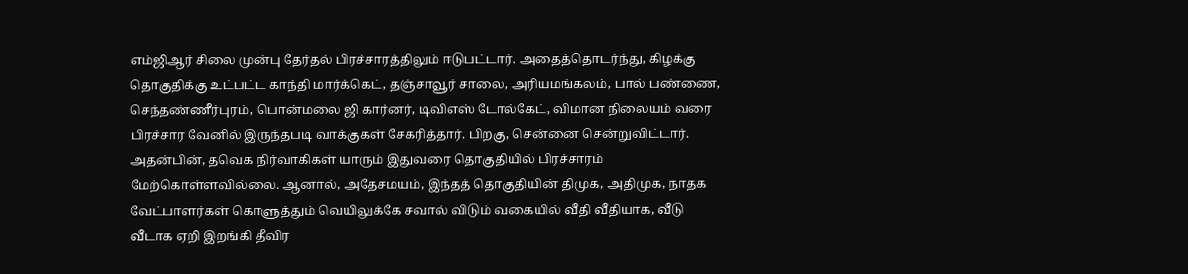எம்ஜிஆர் சிலை முன்பு தேர்தல் பிரச்சாரத்திலும் ஈடுபட்டார். அதைத்தொடர்ந்து, கிழக்கு தொகுதிக்கு உட்பட்ட காந்தி மார்க்கெட், தஞ்சாவூர் சாலை, அரியமங்கலம், பால் பண்ணை, செந்தண்ணீர்புரம், பொன்மலை ஜி கார்னர், டிவிஎஸ் டோல்கேட், விமான நிலையம் வரை பிரச்சார வேனில் இருந்தபடி வாக்குகள் சேகரித்தார். பிறகு, சென்னை சென்றுவிட்டார்.
அதன்பின், தவெக நிர்வாகிகள் யாரும் இதுவரை தொகுதியில் பிரச்சாரம் மேற்கொள்ளவில்லை. ஆனால், அதேசமயம், இந்தத் தொகுதியின் திமுக, அதிமுக, நாதக வேட்பாளர்கள் கொளுத்தும் வெயிலுக்கே சவால் விடும் வகையில் வீதி வீதியாக, வீடு வீடாக ஏறி இறங்கி தீவிர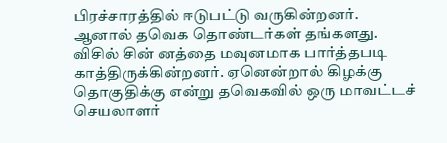பிரச்சாரத்தில் ஈடுபட்டு வருகின்றனர். ஆனால் தவெக தொண்டர்கள் தங்களது. விசில் சின் னத்தை மவுனமாக பார்த்தபடி காத்திருக்கின்றனர். ஏனென்றால் கிழக்கு தொகுதிக்கு என்று தவெகவில் ஒரு மாவட்டச் செயலாளர்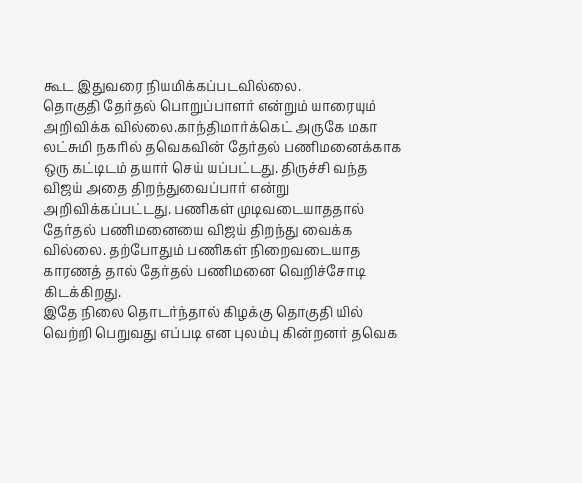கூட இதுவரை நியமிக்கப்படவில்லை.
தொகுதி தேர்தல் பொறுப்பாளர் என்றும் யாரையும் அறிவிக்க வில்லை.காந்திமார்க்கெட் அருகே மகா லட்சுமி நகரில் தவெகவின் தேர்தல் பணிமனைக்காக ஒரு கட்டிடம் தயார் செய் யப்பட்டது. திருச்சி வந்த விஜய் அதை திறந்துவைப்பார் என்று அறிவிக்கப்பட்டது. பணிகள் முடிவடையாததால் தேர்தல் பணிமனையை விஜய் திறந்து வைக்க வில்லை. தற்போதும் பணிகள் நிறைவடையாத காரணத் தால் தேர்தல் பணிமனை வெறிச்சோடி கிடக்கிறது.
இதே நிலை தொடர்ந்தால் கிழக்கு தொகுதி யில் வெற்றி பெறுவது எப்படி என புலம்பு கின்றனர் தவெக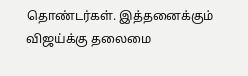தொண்டர்கள். இத்தனைக்கும் விஜய்க்கு தலைமை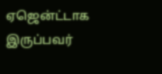ஏஜென்ட்டாக இருப்பவர்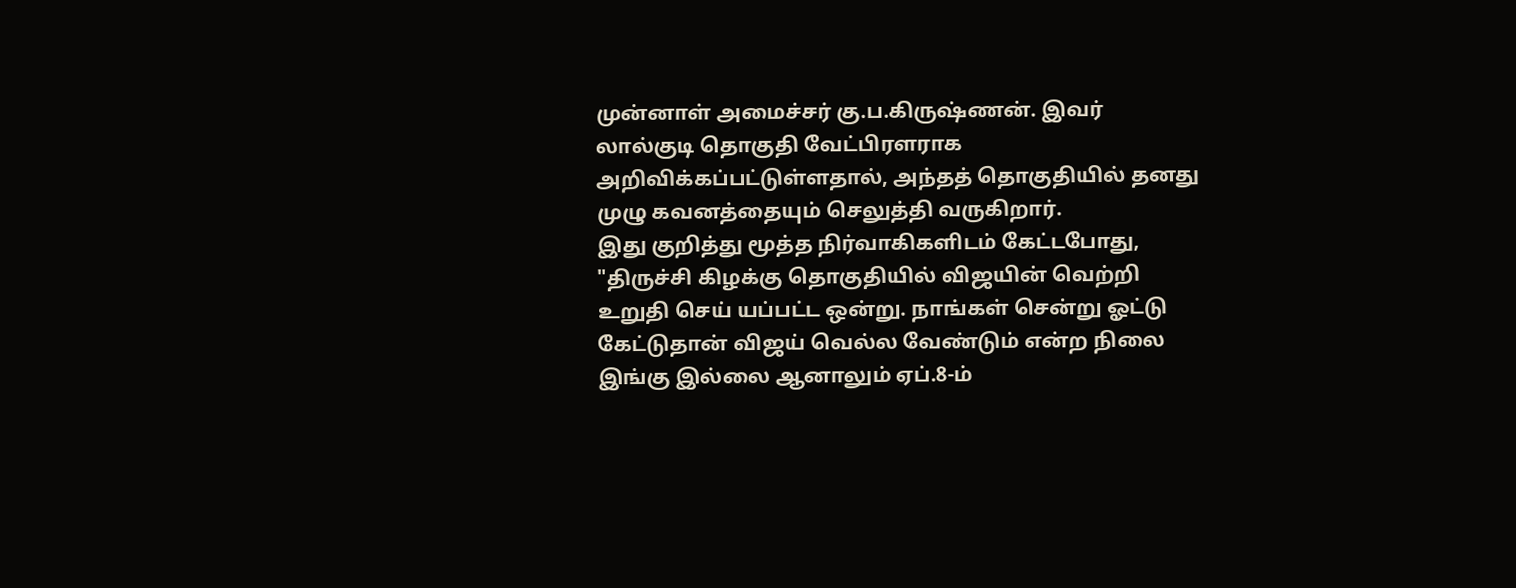முன்னாள் அமைச்சர் கு.ப.கிருஷ்ணன். இவர் லால்குடி தொகுதி வேட்பிரளராக அறிவிக்கப்பட்டுள்ளதால், அந்தத் தொகுதியில் தனது முழு கவனத்தையும் செலுத்தி வருகிறார்.
இது குறித்து மூத்த நிர்வாகிகளிடம் கேட்டபோது, "திருச்சி கிழக்கு தொகுதியில் விஜயின் வெற்றி உறுதி செய் யப்பட்ட ஒன்று. நாங்கள் சென்று ஓட்டு கேட்டுதான் விஜய் வெல்ல வேண்டும் என்ற நிலை இங்கு இல்லை ஆனாலும் ஏப்.8-ம்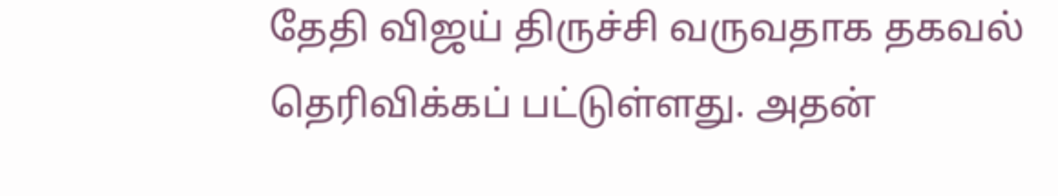தேதி விஜய் திருச்சி வருவதாக தகவல் தெரிவிக்கப் பட்டுள்ளது. அதன்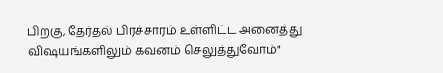பிறகு, தேர்தல் பிரச்சாரம் உள்ளிட்ட அனைத்து விஷயங்களிலும் கவனம் செலுத்துவோம்"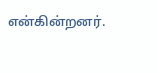என்கின்றனர்.